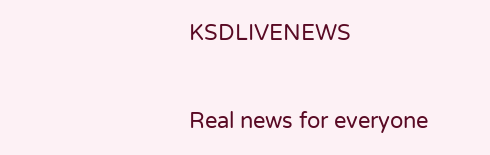KSDLIVENEWS

Real news for everyone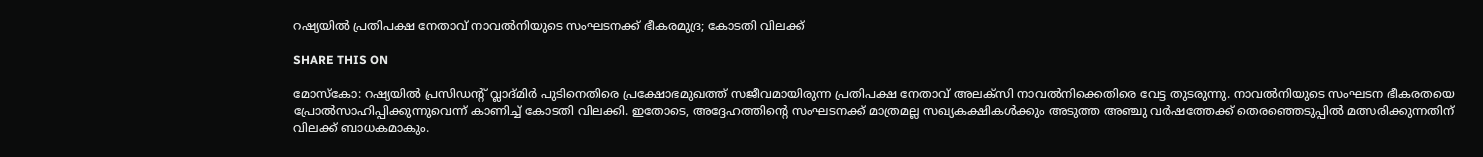റഷ്യയില്‍ പ്രതിപക്ഷ നേതാവ് നാവല്‍നിയുടെ സംഘടനക്ക് ഭീകരമുദ്ര; കോടതി വിലക്ക്

SHARE THIS ON

മോസ്കോ: റഷ്യയിൽ പ്രസിഡന്‍റ് വ്ലാദ്മിർ പുടിനെതിരെ പ്രക്ഷോഭമുഖത്ത് സജീവമായിരുന്ന പ്രതിപക്ഷ നേതാവ് അലക്സി നാവൽനിക്കെതിരെ വേട്ട തുടരുന്നു. നാവൽനിയുടെ സംഘടന ഭീകരതയെ പ്രോൽസാഹിപ്പിക്കുന്നുവെന്ന് കാണിച്ച് കോടതി വിലക്കി. ഇതോടെ, അദ്ദേഹത്തിന്‍റെ സംഘടനക്ക് മാത്രമല്ല സഖ്യകക്ഷികൾക്കും അടുത്ത അഞ്ചു വർഷത്തേക്ക് തെരഞ്ഞെടുപ്പിൽ മത്സരിക്കുന്നതിന് വിലക്ക് ബാധകമാകും.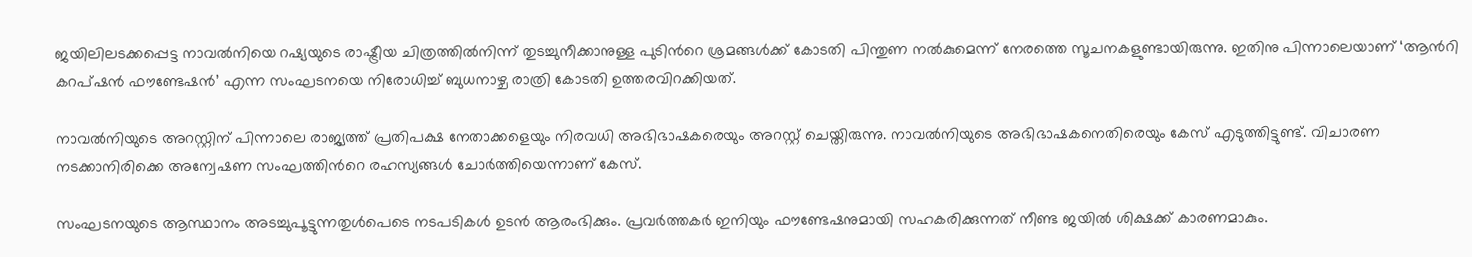ജയിലിലടക്കപ്പെട്ട നാവൽനിയെ റഷ്യയുടെ രാഷ്ട്രീയ ചിത്രത്തിൽനിന്ന് തുടച്ചുനീക്കാനുള്ള പുടിന്‍റെ ശ്രമങ്ങൾക്ക് കോടതി പിന്തുണ നൽകുമെന്ന് നേരത്തെ സൂചനകളുണ്ടായിരുന്നു. ഇതിനു പിന്നാലെയാണ് ‘ആന്‍റി കറപ്ഷൻ ഫൗണ്ടേഷൻ’ എന്ന സംഘടനയെ നിരോധിച്ച് ബുധനാഴ്ച രാത്രി കോടതി ഉത്തരവിറക്കിയത്.

നാവൽനിയുടെ അറസ്റ്റിന് പിന്നാലെ രാജ്യത്ത് പ്രതിപക്ഷ നേതാക്കളെയും നിരവധി അഭിഭാഷകരെയും അറസ്റ്റ് ചെയ്തിരുന്നു. നാവൽനിയുടെ അഭിഭാഷകനെതിരെയും കേസ് എടുത്തിട്ടുണ്ട്. വിചാരണ നടക്കാനിരിക്കെ അന്വേഷണ സംഘത്തിന്‍റെ രഹസ്യങ്ങൾ ചോർത്തിയെന്നാണ് കേസ്.

സംഘടനയുടെ ആസ്ഥാനം അടച്ചുപൂട്ടുന്നതുൾപെടെ നടപടികൾ ഉടൻ ആരംഭിക്കും. പ്രവർത്തകർ ഇനിയും ഫൗണ്ടേഷനുമായി സഹകരിക്കുന്നത് നീണ്ട ജയിൽ ശിക്ഷക്ക് കാരണമാകും.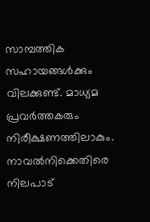സാമ്പത്തിക സഹായങ്ങൾക്കും വിലക്കുണ്ട്. മാധ്യമ പ്രവർത്തകരും നിരീക്ഷണത്തിലാകും. നാവൽനിക്കെതിരെ നിലപാട്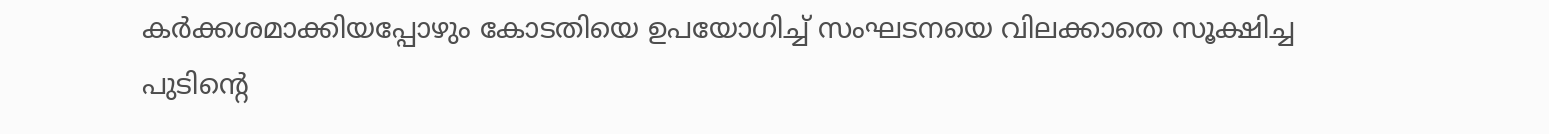കർക്കശമാക്കിയപ്പോഴും കോടതിയെ ഉപയോഗിച്ച് സംഘടനയെ വിലക്കാതെ സൂക്ഷിച്ച പുടിന്‍റെ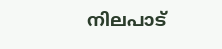നിലപാട്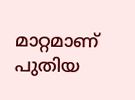മാറ്റമാണ് പുതിയ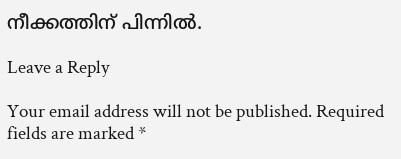നീക്കത്തിന് പിന്നിൽ.

Leave a Reply

Your email address will not be published. Required fields are marked *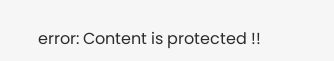error: Content is protected !!